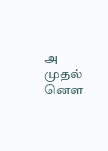அ முதல் னௌ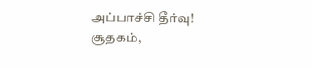அப்பாச்சி தீர்வு! சூதகம்,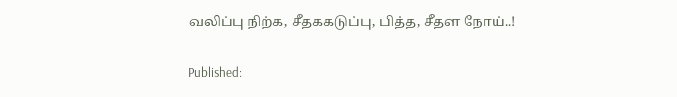வலிப்பு நிற்க, சீதககடுப்பு, பித்த, சீதள நோய்..!

Published: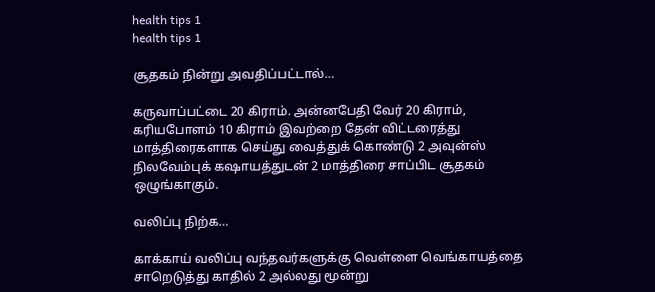health tips 1
health tips 1

சூதகம் நின்று அவதிப்பட்டால்…

கருவாப்பட்டை 20 கிராம். அன்னபேதி வேர் 20 கிராம், கரியபோளம் 10 கிராம் இவற்றை தேன் விட்டரைத்து மாத்திரைகளாக செய்து வைத்துக் கொண்டு 2 அவுன்ஸ் நிலவேம்புக் கஷாயத்துடன் 2 மாத்திரை சாப்பிட சூதகம் ஒழுங்காகும்.

வலிப்பு நிற்க…

காக்காய் வலிப்பு வந்தவர்களுக்கு வெள்ளை வெங்காயத்தை சாறெடுத்து காதில் 2 அல்லது மூன்று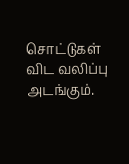சொட்டுகள் விட வலிப்பு அடங்கும்.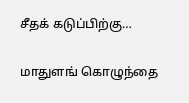சீதக் கடுப்பிற்கு…

மாதுளங் கொழுந்தை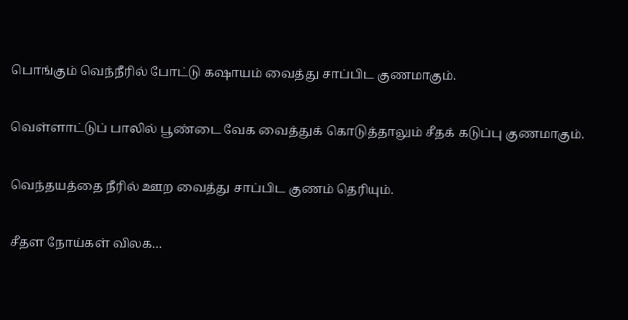பொங்கும் வெந்நீரில் போட்டு கஷாயம் வைத்து சாப்பிட குணமாகும்.

வெள்ளாட்டுப் பாலில் பூண்டை வேக வைத்துக் கொடுத்தாலும் சீதக் கடுப்பு குணமாகும்.

வெந்தயத்தை நீரில் ஊற வைத்து சாப்பிட குணம் தெரியும்.

சீதள நோய்கள் விலக…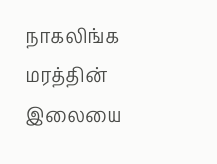நாகலிங்க மரத்தின் இலையை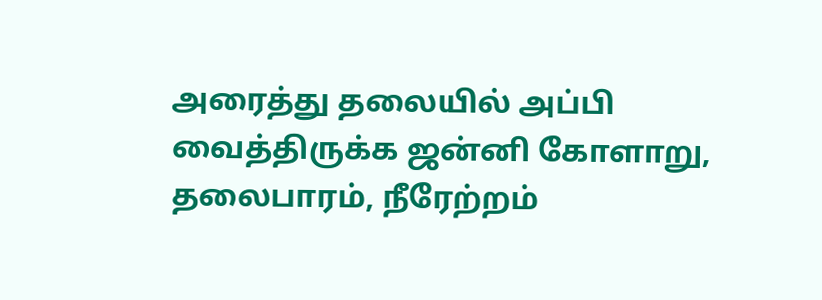அரைத்து தலையில் அப்பி வைத்திருக்க ஜன்னி கோளாறு, தலைபாரம், நீரேற்றம்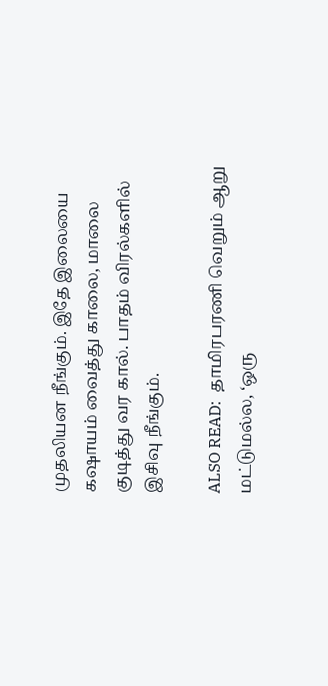முதலியன நீங்கும். இதே‌ இலையை கஷாயம் வைத்து காலை, மாலை குடித்து வர கால். பாதம் விரல்களில் இசிவு நீங்கும்.

ALSO READ:  தாமிரபரணி வெறும் ஆறு மட்டுமல்ல, ‘ஒரு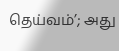தெய்வம்’; அது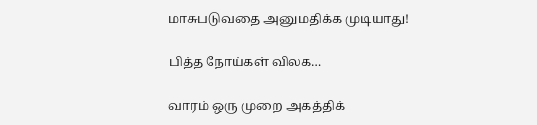மாசுபடுவதை அனுமதிக்க முடியாது!

பித்த நோய்கள் விலக…

வாரம் ஒரு முறை அகத்திக்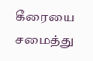கீரையை சமைத்து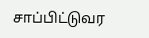சாப்பிட்டுவர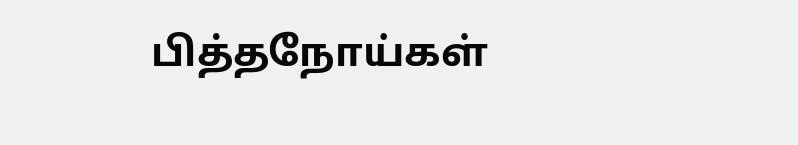பித்தநோய்கள்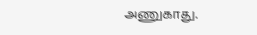அணுகாது.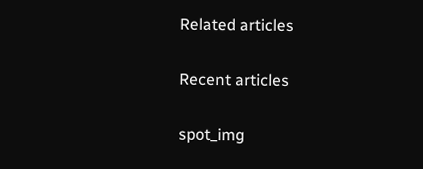Related articles

Recent articles

spot_img